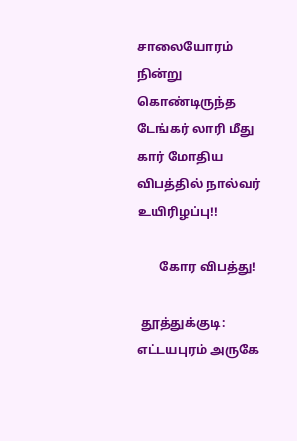சாலையோரம் நின்று கொண்டிருந்த டேங்கர் லாரி மீது கார் மோதிய விபத்தில் நால்வர் உயிரிழப்பு!!

       கோர விபத்து!

 தூத்துக்குடி: எட்டயபுரம் அருகே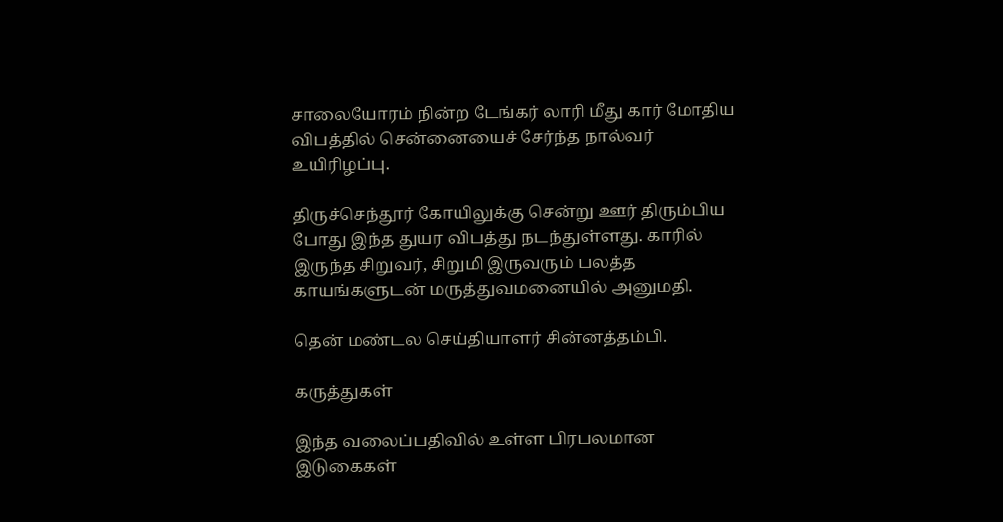சாலையோரம் நின்ற டேங்கர் லாரி மீது கார் மோதிய விபத்தில் சென்னையைச் சேர்ந்த நால்வர் உயிரிழப்பு.

திருச்செந்தூர் கோயிலுக்கு சென்று ஊர் திரும்பிய போது இந்த துயர விபத்து நடந்துள்ளது. காரில் இருந்த சிறுவர், சிறுமி இருவரும் பலத்த காயங்களுடன் மருத்துவமனையில் அனுமதி.

தென் மண்டல செய்தியாளர் சின்னத்தம்பி.

கருத்துகள்

இந்த வலைப்பதிவில் உள்ள பிரபலமான இடுகைகள்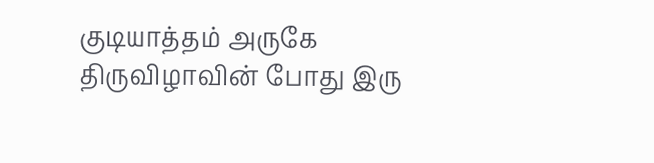குடியாத்தம் அருகே திருவிழாவின் போது இரு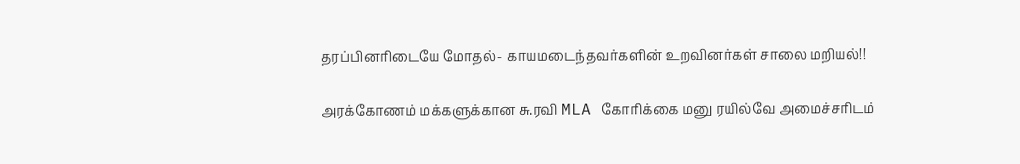தரப்பினரிடையே மோதல்- காயமடைந்தவர்களின் உறவினர்கள் சாலை மறியல்!!

அரக்கோணம் மக்களுக்கான சு.ரவி MLA கோரிக்கை மனு ரயில்வே அமைச்சரிடம்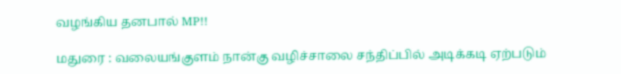வழங்கிய தனபால் MP!!

மதுரை : வலையங்குளம் நான்கு வழிச்சாலை சந்திப்பில் அடிக்கடி ஏற்படும்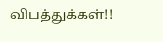விபத்துக்கள்!!